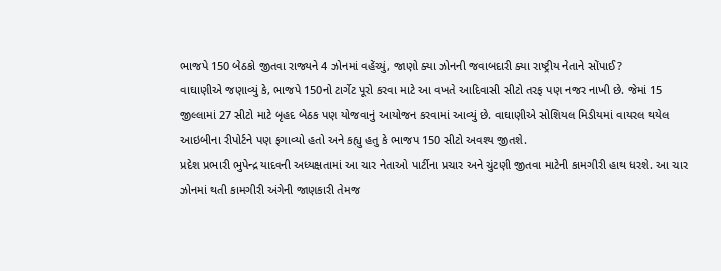ભાજપે 150 બેઠકો જીતવા રાજ્યને 4 ઝોનમાં વહેંચ્યું, જાણો ક્યા ઝોનની જવાબદારી ક્યા રાષ્ટ્રીય નેતાને સોંપાઈ?
વાઘાણીએ જણાવ્યું કે, ભાજપે 150નો ટાર્ગેટ પૂરો કરવા માટે આ વખતે આદિવાસી સીટો તરફ પણ નજર નાખી છે. જેમાં 15 જીલ્લામાં 27 સીટો માટે બૃહદ બેઠક પણ યોજવાનું આયોજન કરવામાં આવ્યું છે. વાઘાણીએ સોશિયલ મિડીયમાં વાયરલ થયેલ આઇબીના રીપોર્ટને પણ ફગાવ્યો હતો અને કહ્યુ હતુ કે ભાજપ 150 સીટો અવશ્ય જીતશે.
પ્રદેશ પ્રભારી ભુપેન્દ્ર યાદવની અધ્યક્ષતામાં આ ચાર નેતાઓ પાર્ટીના પ્રચાર અને ચુંટણી જીતવા માટેની કામગીરી હાથ ધરશે. આ ચાર ઝોનમાં થતી કામગીરી અંગેની જાણકારી તેમજ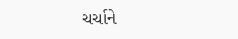ચર્ચાને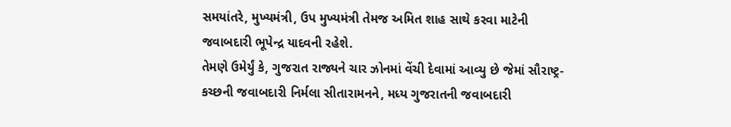સમયાંતરે, મુખ્યમંત્રી, ઉપ મુખ્યમંત્રી તેમજ અમિત શાહ સાથે કરવા માટેની જવાબદારી ભૂપેન્દ્ર યાદવની રહેશે.
તેમણે ઉમેર્યું કે, ગુજરાત રાજ્યને ચાર ઝોનમાં વેંચી દેવામાં આવ્યુ છે જેમાં સૌરાષ્ટ્ર-કચ્છની જવાબદારી નિર્મલા સીતારામનને, મધ્ય ગુજરાતની જવાબદારી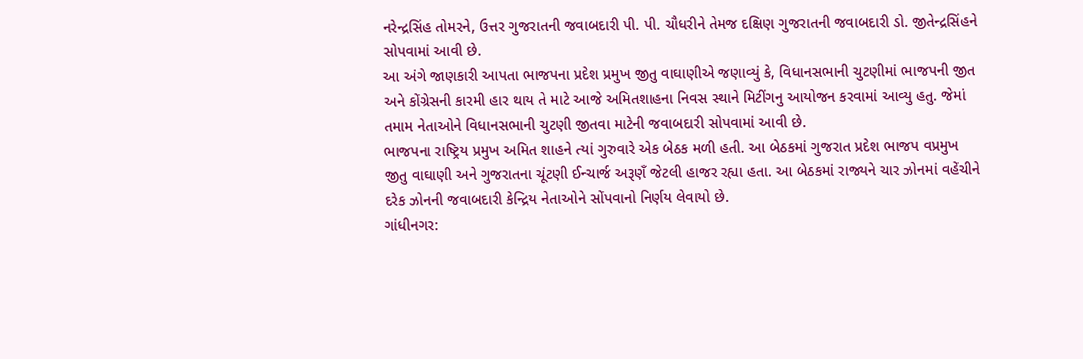નરેન્દ્રસિંહ તોમરને, ઉત્તર ગુજરાતની જવાબદારી પી. પી. ચૌધરીને તેમજ દક્ષિણ ગુજરાતની જવાબદારી ડો. જીતેન્દ્રસિંહને સોપવામાં આવી છે.
આ અંગે જાણકારી આપતા ભાજપના પ્રદેશ પ્રમુખ જીતુ વાઘાણીએ જણાવ્યું કે, વિધાનસભાની ચુટણીમાં ભાજપની જીત અને કોંગ્રેસની કારમી હાર થાય તે માટે આજે અમિતશાહના નિવસ સ્થાને મિટીંગનુ આયોજન કરવામાં આવ્યુ હતુ. જેમાં તમામ નેતાઓને વિધાનસભાની ચુટણી જીતવા માટેની જવાબદારી સોપવામાં આવી છે.
ભાજપના રાષ્ટ્રિય પ્રમુખ અમિત શાહને ત્યાં ગુરુવારે એક બેઠક મળી હતી. આ બેઠકમાં ગુજરાત પ્રદેશ ભાજપ વપ્રમુખ જીતુ વાઘાણી અને ગુજરાતના ચૂંટણી ઈન્ચાર્જ અરૂણઁ જેટલી હાજર રહ્યા હતા. આ બેઠકમાં રાજ્યને ચાર ઝોનમાં વહેંચીને દરેક ઝોનની જવાબદારી કેન્દ્રિય નેતાઓને સોંપવાનો નિર્ણય લેવાયો છે.
ગાંધીનગર: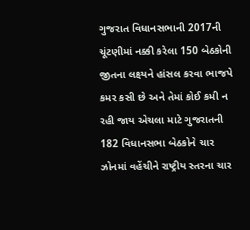ગુજરાત વિધાનસભાની 2017ની ચૂંટણીમાં નક્કી કરેલા 150 બેઠકોની જીતના લક્ષ્યને હાંસલ કરવા ભાજપે કમર કસી છે અને તેમાં કોઈ કમી ન રહી જાય એચલા માટે ગુજરાતની 182 વિધાનસભા બેઠકોને ચાર ઝોનમાં વહેંચીને રાષ્ટ્રીય સ્તરના ચાર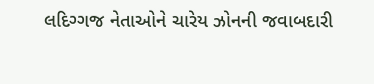લદિગ્ગજ નેતાઓને ચારેય ઝોનની જવાબદારી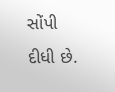સોંપી દીધી છે.